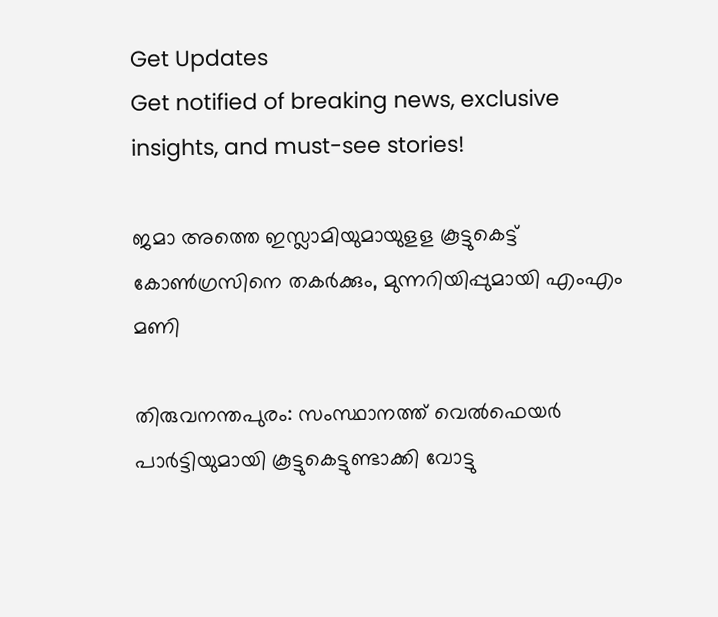Get Updates
Get notified of breaking news, exclusive insights, and must-see stories!

ജമാ അത്തെ ഇസ്ലാമിയുമായുളള കൂട്ടുകെട്ട് കോൺഗ്രസിനെ തകർക്കും, മുന്നറിയിപ്പുമായി എംഎം മണി

തിരുവനന്തപുരം: സംസ്ഥാനത്ത് വെല്‍ഫെയര്‍ പാര്‍ട്ടിയുമായി കൂട്ടുകെട്ടുണ്ടാക്കി വോട്ടു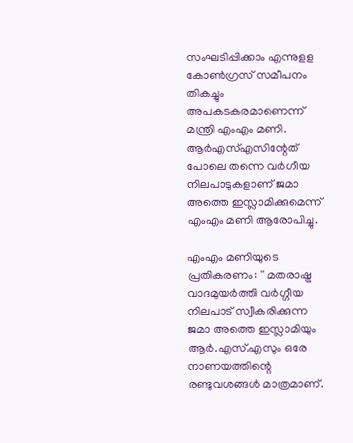സംഘടിപ്പിക്കാം എന്നുളള കോൺഗ്രസ് സമീപനം തികച്ചും അപകടകരമാണെന്ന് മന്ത്രി എംഎം മണി. ആർഎസ്എസിന്റേത് പോലെ തന്നെ വർഗീയ നിലപാടുകളാണ് ജമാ അത്തെ ഇസ്ലാമിക്കുമെന്ന് എംഎം മണി ആരോപിച്ചു.

എംഎം മണിയുടെ പ്രതികരണം: '' മതരാഷ്ട്ര വാദമുയര്‍ത്തി വര്‍ഗ്ഗീയ നിലപാട് സ്വീകരിക്കുന്ന ജമാ അത്തെ ഇസ്ലാമിയും ആര്‍.എസ്.എസും ഒരേ നാണയത്തിന്റെ രണ്ടുവശങ്ങള്‍ മാത്രമാണ്.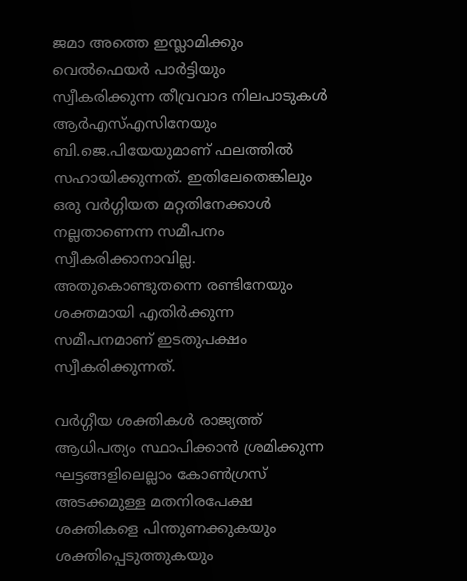ജമാ അത്തെ ഇസ്ലാമിക്കും വെൽഫെയര്‍ പാര്‍ട്ടിയും സ്വീകരിക്കുന്ന തീവ്രവാദ നിലപാടുകള്‍ ആര്‍എസ്എസിനേയും ബി.ജെ.പിയേയുമാണ് ഫലത്തില്‍ സഹായിക്കുന്നത്. ഇതിലേതെങ്കിലും ഒരു വര്‍ഗ്ഗിയത മറ്റതിനേക്കാള്‍ നല്ലതാണെന്ന സമീപനം സ്വീകരിക്കാനാവില്ല. അതുകൊണ്ടുതന്നെ രണ്ടിനേയും ശക്തമായി എതിര്‍ക്കുന്ന സമീപനമാണ് ഇടതുപക്ഷം സ്വീകരിക്കുന്നത്.

വര്‍ഗ്ഗീയ ശക്തികള്‍ രാജ്യത്ത് ആധിപത്യം സ്ഥാപിക്കാന്‍ ശ്രമിക്കുന്ന ഘട്ടങ്ങളിലെല്ലാം കോണ്‍ഗ്രസ് അടക്കമുള്ള മതനിരപേക്ഷ ശക്തികളെ പിന്തുണക്കുകയും ശക്തിപ്പെടുത്തുകയും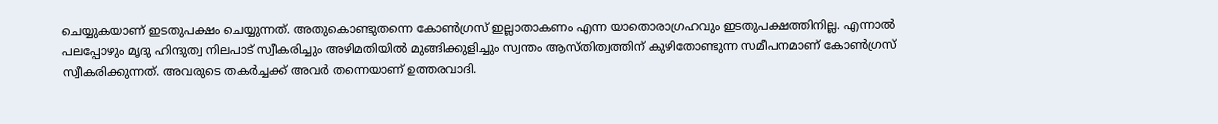ചെയ്യുകയാണ് ഇടതുപക്ഷം ചെയ്യുന്നത്. അതുകൊണ്ടുതന്നെ കോണ്‍ഗ്രസ് ഇല്ലാതാകണം എന്ന യാതൊരാഗ്രഹവും ഇടതുപക്ഷത്തിനില്ല. എന്നാല്‍ പലപ്പോഴും മൃദു ഹിന്ദുത്വ നിലപാട് സ്വീകരിച്ചും അഴിമതിയില്‍ മുങ്ങിക്കുളിച്ചും സ്വന്തം ആസ്തിത്വത്തിന് കുഴിതോണ്ടുന്ന സമീപനമാണ് കോണ്‍ഗ്രസ് സ്വീകരിക്കുന്നത്. അവരുടെ തകര്‍ച്ചക്ക് അവര്‍ തന്നെയാണ് ഉത്തരവാദി.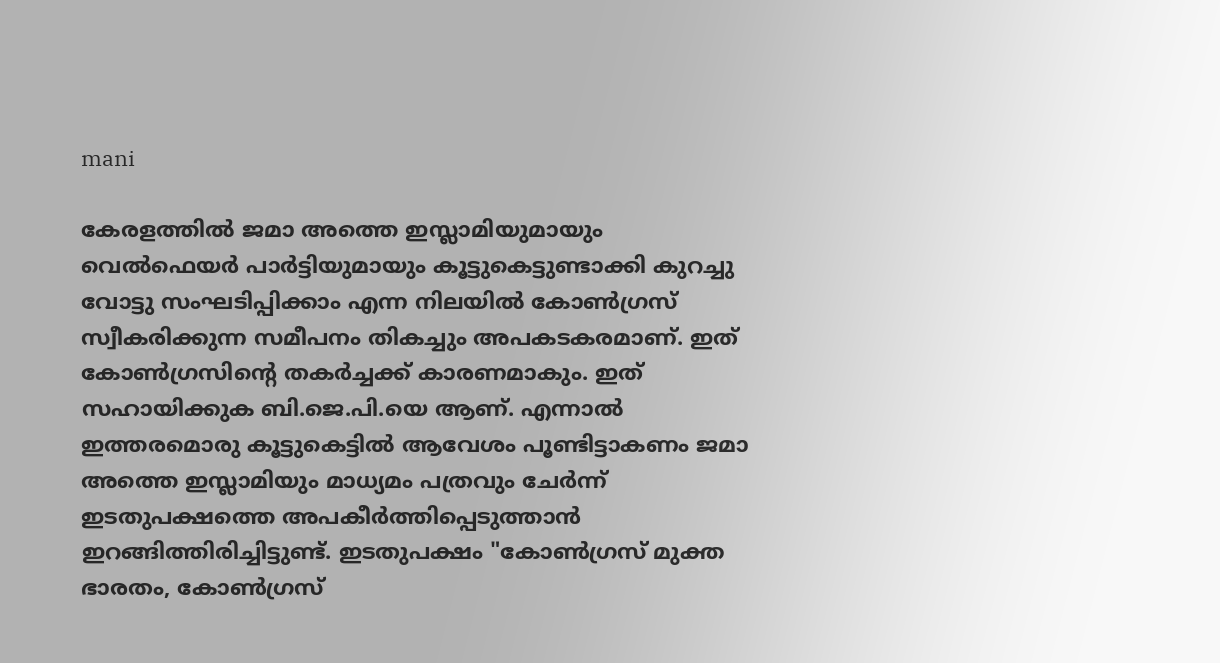mani

കേരളത്തില്‍ ജമാ അത്തെ ഇസ്ലാമിയുമായും വെല്‍ഫെയര്‍ പാര്‍ട്ടിയുമായും കൂട്ടുകെട്ടുണ്ടാക്കി കുറച്ചു വോട്ടു സംഘടിപ്പിക്കാം എന്ന നിലയില്‍ കോണ്‍ഗ്രസ് സ്വീകരിക്കുന്ന സമീപനം തികച്ചും അപകടകരമാണ്. ഇത് കോണ്‍ഗ്രസിന്റെ തകര്‍ച്ചക്ക് കാരണമാകും. ഇത് സഹായിക്കുക ബി.ജെ.പി.യെ ആണ്. എന്നാല്‍ ഇത്തരമൊരു കൂട്ടുകെട്ടില്‍ ആവേശം പൂണ്ടിട്ടാകണം ജമാ അത്തെ ഇസ്ലാമിയും മാധ്യമം പത്രവും ചേര്‍ന്ന് ഇടതുപക്ഷത്തെ അപകീര്‍ത്തിപ്പെടുത്താന്‍ ഇറങ്ങിത്തിരിച്ചിട്ടുണ്ട്. ഇടതുപക്ഷം "കോണ്‍ഗ്രസ് മുക്ത ഭാരതം, കോണ്‍ഗ്രസ്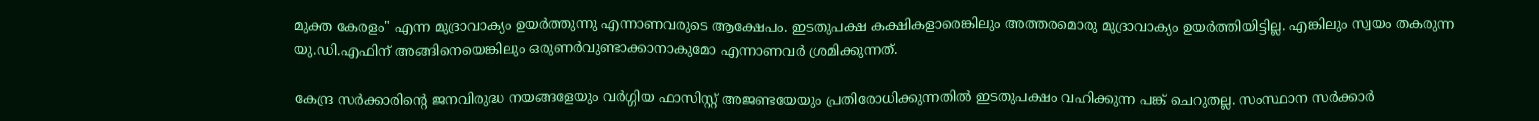മുക്ത കേരളം" എന്ന മുദ്രാവാക്യം ഉയര്‍ത്തുന്നു എന്നാണവരുടെ ആക്ഷേപം. ഇടതുപക്ഷ കക്ഷികളാരെങ്കിലും അത്തരമൊരു മുദ്രാവാക്യം ഉയര്‍ത്തിയിട്ടില്ല. എങ്കിലും സ്വയം തകരുന്ന യു.ഡി.എഫിന് അങ്ങിനെയെങ്കിലും ഒരുണര്‍വുണ്ടാക്കാനാകുമോ എന്നാണവര്‍ ശ്രമിക്കുന്നത്.

കേന്ദ്ര സര്‍ക്കാരിന്റെ ജനവിരുദ്ധ നയങ്ങളേയും വര്‍ഗ്ഗിയ ഫാസിസ്റ്റ് അജണ്ടയേയും പ്രതിരോധിക്കുന്നതില്‍ ഇടതുപക്ഷം വഹിക്കുന്ന പങ്ക് ചെറുതല്ല. സംസ്ഥാന സര്‍ക്കാര്‍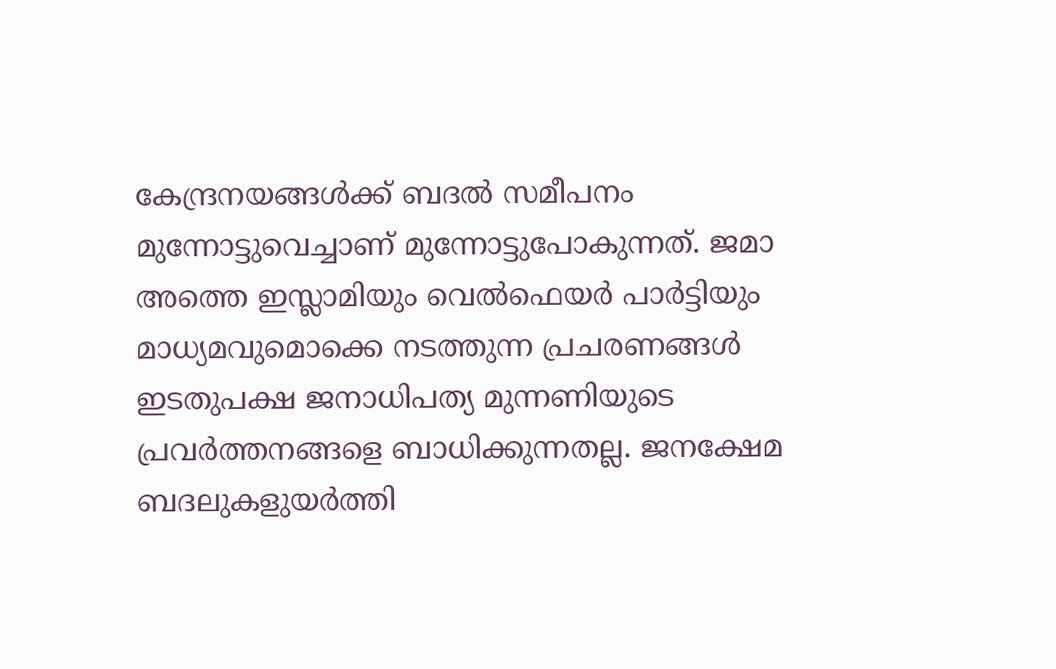കേന്ദ്രനയങ്ങള്‍ക്ക് ബദല്‍ സമീപനം മുന്നോട്ടുവെച്ചാണ് മുന്നോട്ടുപോകുന്നത്. ജമാ അത്തെ ഇസ്ലാമിയും വെല്‍ഫെയര്‍ പാര്‍ട്ടിയും മാധ്യമവുമൊക്കെ നടത്തുന്ന പ്രചരണങ്ങള്‍ ഇടതുപക്ഷ ജനാധിപത്യ മുന്നണിയുടെ പ്രവര്‍ത്തനങ്ങളെ ബാധിക്കുന്നതല്ല. ജനക്ഷേമ ബദലുകളുയര്‍ത്തി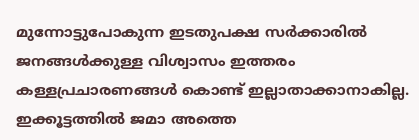മുന്നോട്ടുപോകുന്ന ഇടതുപക്ഷ സര്‍ക്കാരില്‍ ജനങ്ങള്‍ക്കുള്ള വിശ്വാസം ഇത്തരം കള്ളപ്രചാരണങ്ങള്‍ കൊണ്ട് ഇല്ലാതാക്കാനാകില്ല. ഇക്കൂട്ടത്തില്‍ ജമാ അത്തെ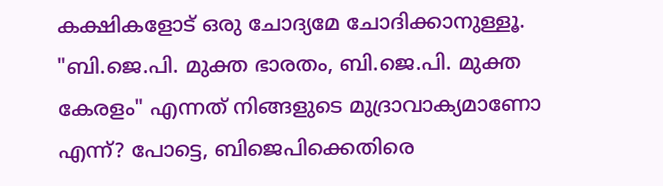കക്ഷികളോട് ഒരു ചോദ്യമേ ചോദിക്കാനുള്ളൂ. "ബി.ജെ.പി. മുക്ത ഭാരതം, ബി.ജെ.പി. മുക്ത കേരളം" എന്നത് നിങ്ങളുടെ മുദ്രാവാക്യമാണോ എന്ന്? പോട്ടെ, ബിജെപിക്കെതിരെ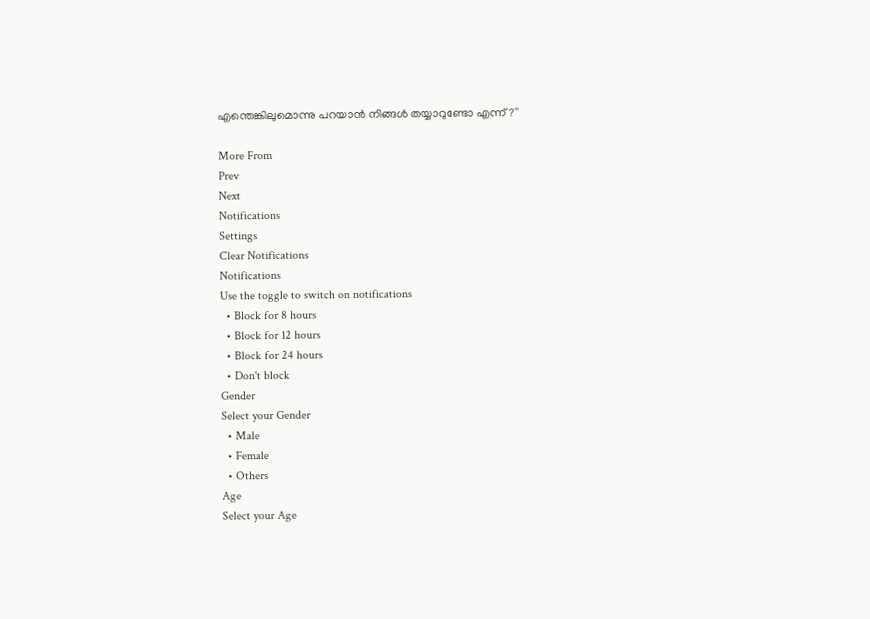എന്തെങ്കിലുമൊന്നു പറയാന്‍ നിങ്ങള്‍ തയ്യാറുണ്ടോ എന്ന്?''

More From
Prev
Next
Notifications
Settings
Clear Notifications
Notifications
Use the toggle to switch on notifications
  • Block for 8 hours
  • Block for 12 hours
  • Block for 24 hours
  • Don't block
Gender
Select your Gender
  • Male
  • Female
  • Others
Age
Select your Age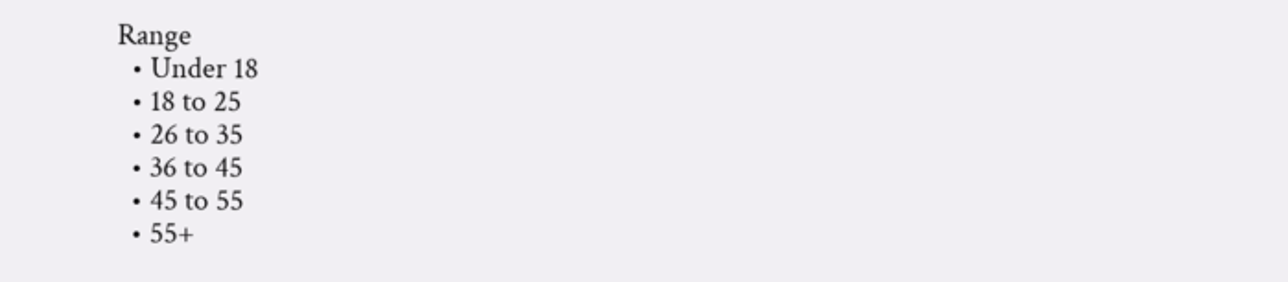Range
  • Under 18
  • 18 to 25
  • 26 to 35
  • 36 to 45
  • 45 to 55
  • 55+